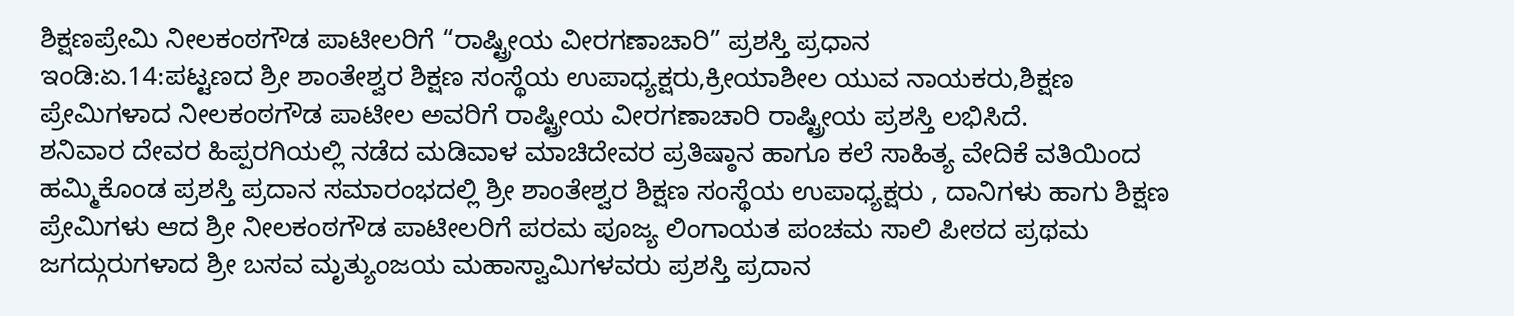ಶಿಕ್ಷಣಪ್ರೇಮಿ ನೀಲಕಂಠಗೌಡ ಪಾಟೀಲರಿಗೆ “ರಾಷ್ಟ್ರೀಯ ವೀರಗಣಾಚಾರಿ” ಪ್ರಶಸ್ತಿ ಪ್ರಧಾನ
ಇಂಡಿ:ಏ.14:ಪಟ್ಟಣದ ಶ್ರೀ ಶಾಂತೇಶ್ವರ ಶಿಕ್ಷಣ ಸಂಸ್ಥೆಯ ಉಪಾಧ್ಯಕ್ಷರು,ಕ್ರೀಯಾಶೀಲ ಯುವ ನಾಯಕರು,ಶಿಕ್ಷಣ ಪ್ರೇಮಿಗಳಾದ ನೀಲಕಂಠಗೌಡ ಪಾಟೀಲ ಅವರಿಗೆ ರಾಷ್ಟ್ರೀಯ ವೀರಗಣಾಚಾರಿ ರಾಷ್ಟ್ರೀಯ ಪ್ರಶಸ್ತಿ ಲಭಿಸಿದೆ.
ಶನಿವಾರ ದೇವರ ಹಿಪ್ಪರಗಿಯಲ್ಲಿ ನಡೆದ ಮಡಿವಾಳ ಮಾಚಿದೇವರ ಪ್ರತಿಷ್ಠಾನ ಹಾಗೂ ಕಲೆ ಸಾಹಿತ್ಯ ವೇದಿಕೆ ವತಿಯಿಂದ ಹಮ್ಮಿಕೊಂಡ ಪ್ರಶಸ್ತಿ ಪ್ರದಾನ ಸಮಾರಂಭದಲ್ಲಿ ಶ್ರೀ ಶಾಂತೇಶ್ವರ ಶಿಕ್ಷಣ ಸಂಸ್ಥೆಯ ಉಪಾಧ್ಯಕ್ಷರು , ದಾನಿಗಳು ಹಾಗು ಶಿಕ್ಷಣ ಪ್ರೇಮಿಗಳು ಆದ ಶ್ರೀ ನೀಲಕಂಠಗೌಡ ಪಾಟೀಲರಿಗೆ ಪರಮ ಪೂಜ್ಯ ಲಿಂಗಾಯತ ಪಂಚಮ ಸಾಲಿ ಪೀಠದ ಪ್ರಥಮ ಜಗದ್ಗುರುಗಳಾದ ಶ್ರೀ ಬಸವ ಮೃತ್ಯುಂಜಯ ಮಹಾಸ್ವಾಮಿಗಳವರು ಪ್ರಶಸ್ತಿ ಪ್ರದಾನ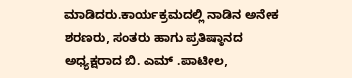ಮಾಡಿದರು.ಕಾರ್ಯಕ್ರಮದಲ್ಲಿ ನಾಡಿನ ಅನೇಕ ಶರಣರು, ಸಂತರು ಹಾಗು ಪ್ರತಿಷ್ಠಾನದ ಅಧ್ಯಕ್ಷರಾದ ಬಿ. ಎಮ್ .ಪಾಟೀಲ,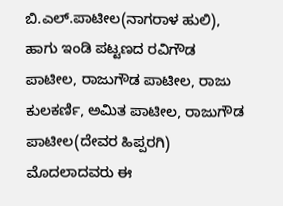ಬಿ.ಎಲ್.ಪಾಟೀಲ(ನಾಗರಾಳ ಹುಲಿ), ಹಾಗು ಇಂಡಿ ಪಟ್ಟಣದ ರವಿಗೌಡ ಪಾಟೀಲ, ರಾಜುಗೌಡ ಪಾಟೀಲ, ರಾಜು ಕುಲಕರ್ಣಿ, ಅಮಿತ ಪಾಟೀಲ, ರಾಜುಗೌಡ ಪಾಟೀಲ(ದೇವರ ಹಿಪ್ಪರಗಿ) ಮೊದಲಾದವರು ಈ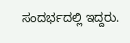ಸಂದರ್ಭದಲ್ಲಿ ಇದ್ದರು.